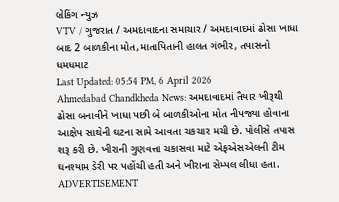બ્રેકિંગ ન્યુઝ
VTV / ગુજરાત / અમદાવાદના સમાચાર / અમદાવાદમાં ઢોસા ખાધા બાદ 2 બાળકીના મોત,માતાપિતાની હાલત ગંભીર, તપાસનો ધમધમાટ
Last Updated: 05:54 PM, 6 April 2026
Ahmedabad Chandkheda News: અમદાવાદમાં તૈયાર ખીરૂથી ઢોસા બનાવીને ખાધા પછી બે બાળકીઓના મોત નીપજ્યા હોવાના આક્ષેપ સાથેની ઘટના સામે આવતા ચકચાર મચી છે. પોલીસે તપાસ શરૂ કરી છે. ખીરાની ગુણવત્તા ચકાસવા માટે એફએસએલની ટીમ ઘનશ્યામ ડેરી પર પહોંચી હતી અને ખીરાના સેમ્પલ લીધા હતા.
ADVERTISEMENT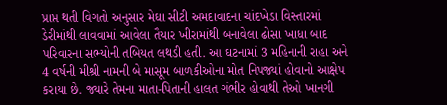પ્રાપ્ત થતી વિગતો અનુસાર મેઘા સીટી અમદાવાદના ચાંદખેડા વિસ્તારમાં ડેરીમાંથી લાવવામાં આવેલા તૈયાર ખીરામાંથી બનાવેલા ઢોસા ખાધા બાદ પરિવારના સભ્યોની તબિયત લથડી હતી. આ ઘટનામાં 3 મહિનાની રાહા અને 4 વર્ષની મીશ્રી નામની બે માસૂમ બાળકીઓના મોત નિપજ્યાં હોવાનો આક્ષેપ કરાયા છે. જ્યારે તેમના માતા-પિતાની હાલત ગંભીર હોવાથી તેઓ ખાનગી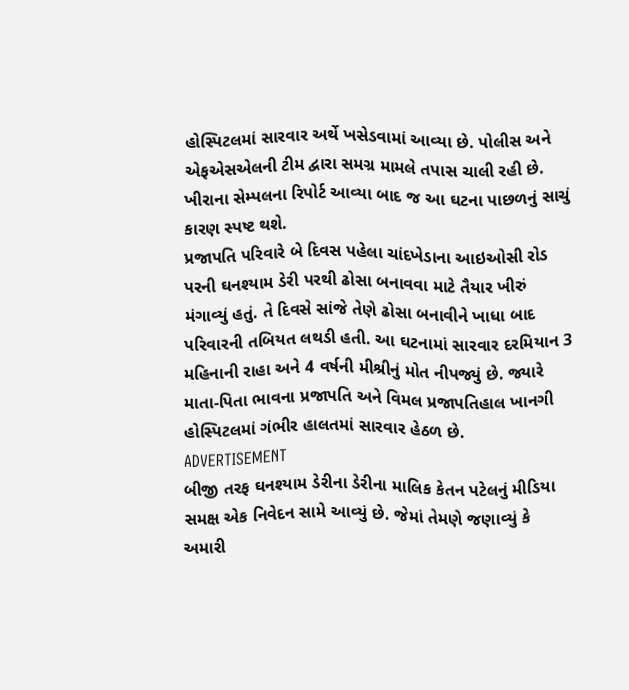હોસ્પિટલમાં સારવાર અર્થે ખસેડવામાં આવ્યા છે. પોલીસ અને એફએસએલની ટીમ દ્વારા સમગ્ર મામલે તપાસ ચાલી રહી છે. ખીરાના સેમ્પલના રિપોર્ટ આવ્યા બાદ જ આ ઘટના પાછળનું સાચું કારણ સ્પષ્ટ થશે.
પ્રજાપતિ પરિવારે બે દિવસ પહેલા ચાંદખેડાના આઇઓસી રોડ પરની ઘનશ્યામ ડેરી પરથી ઢોસા બનાવવા માટે તૈયાર ખીરું મંગાવ્યું હતું. તે દિવસે સાંજે તેણે ઢોસા બનાવીને ખાધા બાદ પરિવારની તબિયત લથડી હતી. આ ઘટનામાં સારવાર દરમિયાન 3 મહિનાની રાહા અને 4 વર્ષની મીશ્રીનું મોત નીપજ્યું છે. જ્યારે માતા-પિતા ભાવના પ્રજાપતિ અને વિમલ પ્રજાપતિહાલ ખાનગી હોસ્પિટલમાં ગંભીર હાલતમાં સારવાર હેઠળ છે.
ADVERTISEMENT
બીજી તરફ ઘનશ્યામ ડેરીના ડેરીના માલિક કેતન પટેલનું મીડિયા સમક્ષ એક નિવેદન સામે આવ્યું છે. જેમાં તેમણે જણાવ્યું કે અમારી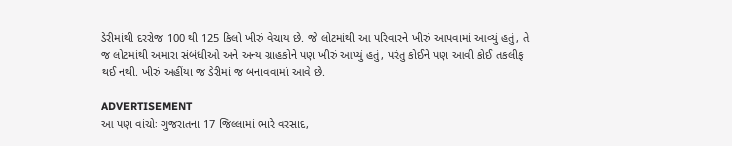ડેરીમાંથી દરરોજ 100 થી 125 કિલો ખીરું વેચાય છે. જે લોટમાંથી આ પરિવારને ખીરું આપવામાં આવ્યું હતું, તે જ લોટમાંથી અમારા સંબંધીઓ અને અન્ય ગ્રાહકોને પણ ખીરું આપ્યું હતું, પરંતુ કોઈને પણ આવી કોઈ તકલીફ થઈ નથી. ખીરું અહીંયા જ ડેરીમાં જ બનાવવામાં આવે છે.

ADVERTISEMENT
આ પણ વાંચોઃ ગુજરાતના 17 જિલ્લામાં ભારે વરસાદ,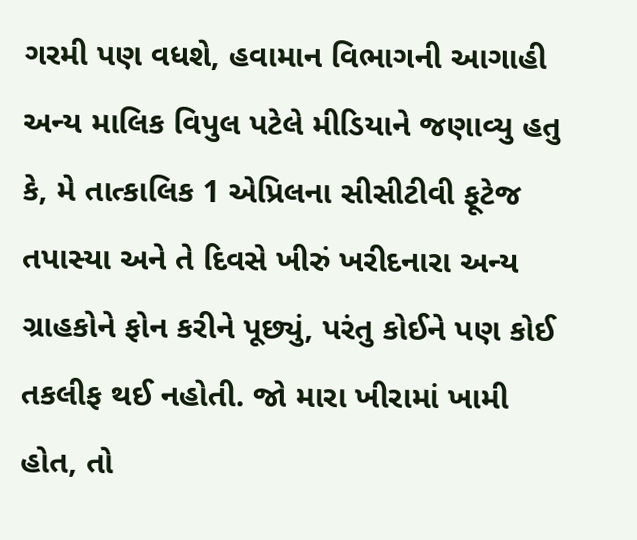ગરમી પણ વધશે, હવામાન વિભાગની આગાહી
અન્ય માલિક વિપુલ પટેલે મીડિયાને જણાવ્યુ હતુ કે, મે તાત્કાલિક 1 એપ્રિલના સીસીટીવી ફૂટેજ તપાસ્યા અને તે દિવસે ખીરું ખરીદનારા અન્ય ગ્રાહકોને ફોન કરીને પૂછ્યું, પરંતુ કોઈને પણ કોઈ તકલીફ થઈ નહોતી. જો મારા ખીરામાં ખામી હોત, તો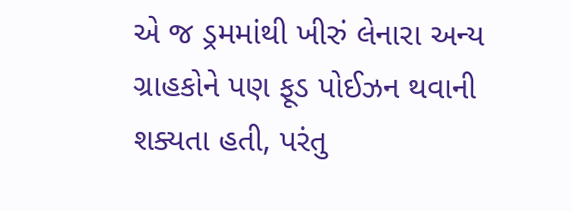એ જ ડ્રમમાંથી ખીરું લેનારા અન્ય ગ્રાહકોને પણ ફૂડ પોઈઝન થવાની શક્યતા હતી, પરંતુ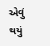એવું થયું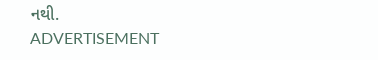નથી.
ADVERTISEMENT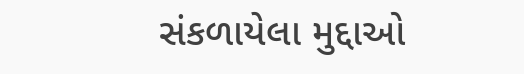સંકળાયેલા મુદ્દાઓ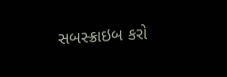સબસ્ક્રાઇબ કરો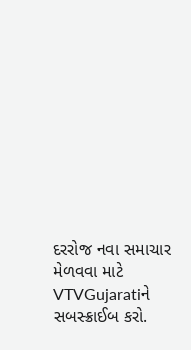દરરોજ નવા સમાચાર મેળવવા માટે VTVGujaratiને સબસ્ક્રાઈબ કરો.